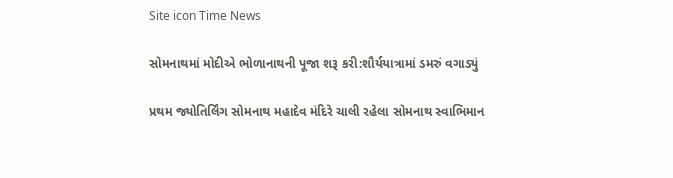Site icon Time News

સોમનાથમાં મોદીએ ભોળાનાથની પૂજા શરૂ કરી:શૌર્યયાત્રામાં ડમરું વગાડ્યું

પ્રથમ જ્યોતિર્લિંગ સોમનાથ મહાદેવ મંદિરે ચાલી રહેલા સોમનાથ સ્વાભિમાન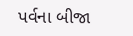પર્વના બીજા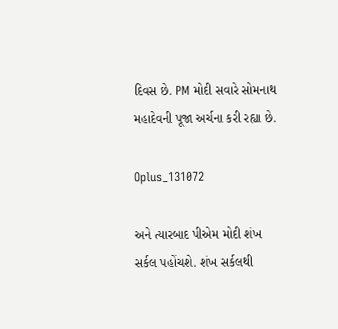દિવસ છે. PM મોદી સવારે સોમનાથ મહાદેવની પૂજા અર્ચના કરી રહ્યા છે.

Oplus_131072

અને ત્યારબાદ પીએમ મોદી શંખ સર્કલ પહોંચશે. શંખ સર્કલથી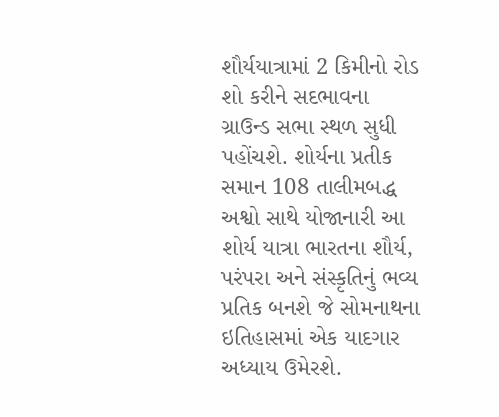શૌર્યયાત્રામાં 2 કિમીનો રોડ શો કરીને સદભાવના ગ્રાઉન્ડ સભા સ્થળ સુધી પહોંચશે. શોર્યના પ્રતીક સમાન 108 તાલીમબદ્ધ અશ્વો સાથે યોજાનારી આ શોર્ય યાત્રા ભારતના શૌર્ય, પરંપરા અને સંસ્કૃતિનું ભવ્ય પ્રતિક બનશે જે સોમનાથના ઇતિહાસમાં એક યાદગાર અધ્યાય ઉમેરશે.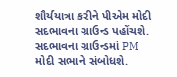શૌર્યયાત્રા કરીને પીએમ મોદી સદભાવના ગ્રાઉન્ડ પહોંચશે. સદભાવના ગ્રાઉન્ડમાં PM મોદી સભાને સંબોધશે.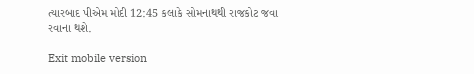ત્યારબાદ પીએમ મોદી 12:45 કલાકે સોમનાથથી રાજકોટ જવા રવાના થશે.

Exit mobile version